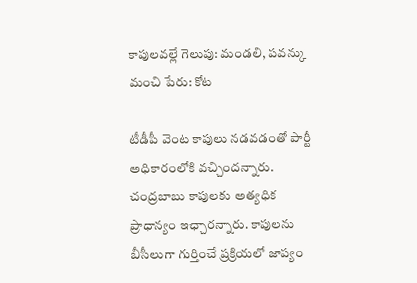కాపులవల్లే గెలుపు: మండలి, పవన్కు మంచి పేరు: కోట

టీడీపీ వెంట కాపులు నడవడంతో పార్టీ అధికారంలోకి వచ్చిందన్నారు. చంద్రబాబు కాపులకు అత్యధిక ప్రాధాన్యం ఇఛ్చారన్నారు. కాపులను బీసీలుగా గుర్తించే ప్రక్రియలో జాప్యం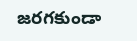జరగకుండా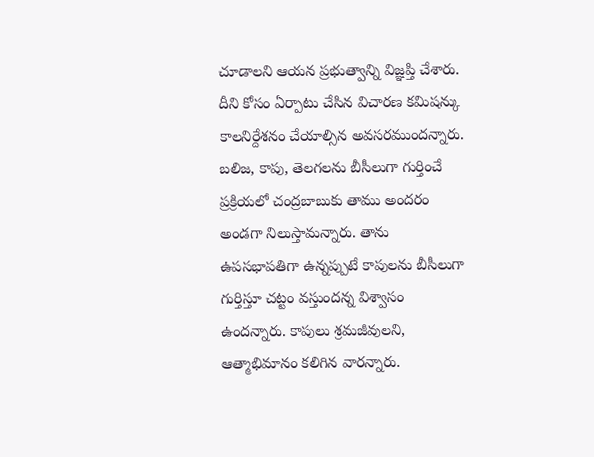చూడాలని ఆయన ప్రభుత్వాన్ని విజ్ఞప్తి చేశారు. దీని కోసం ఏర్పాటు చేసిన విచారణ కమిషన్కు కాలనిర్దేశనం చేయాల్సిన అవసరముందన్నారు.
బలిజ, కాపు, తెలగలను బీసీలుగా గుర్తించే ప్రక్రియలో చంద్రబాబుకు తాము అందరం అండగా నిలుస్తామన్నారు. తాను ఉపసభాపతిగా ఉన్నప్పుటే కాపులను బీసీలుగా గుర్తిస్తూ చట్టం వస్తుందన్న విశ్వాసం ఉందన్నారు. కాపులు శ్రమజీవులని, ఆత్మాభిమానం కలిగిన వారన్నారు.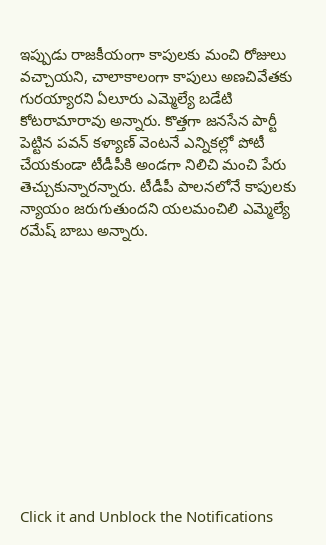ఇప్పుడు రాజకీయంగా కాపులకు మంచి రోజులు వచ్చాయని, చాలాకాలంగా కాపులు అణచివేతకు గురయ్యారని ఏలూరు ఎమ్మెల్యే బడేటి కోటరామారావు అన్నారు. కొత్తగా జనసేన పార్టీ పెట్టిన పవన్ కళ్యాణ్ వెంటనే ఎన్నికల్లో పోటీ చేయకుండా టీడీపీకి అండగా నిలిచి మంచి పేరు తెచ్చుకున్నారన్నారు. టీడీపీ పాలనలోనే కాపులకు న్యాయం జరుగుతుందని యలమంచిలి ఎమ్మెల్యే రమేష్ బాబు అన్నారు.












Click it and Unblock the Notifications